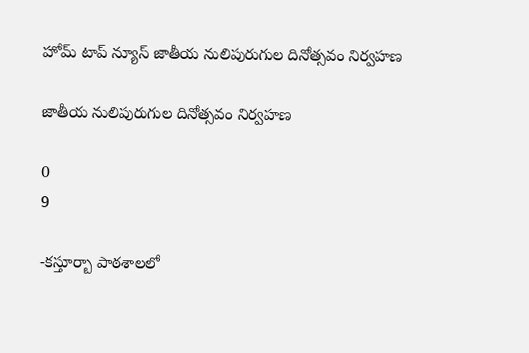హోమ్ టాప్ న్యూస్ జాతీయ నులిపురుగుల దినోత్సవం నిర్వహణ

జాతీయ నులిపురుగుల దినోత్సవం నిర్వహణ

0
9

-కస్తూర్బా పాఠశాలలో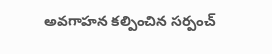అవగాహన కల్పించిన సర్పంచ్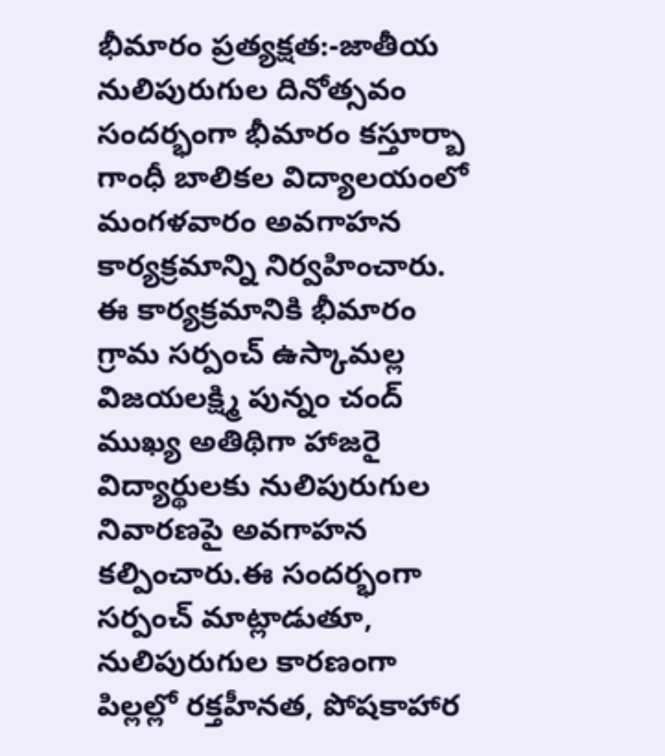భీమారం ప్రత్యక్షత:-జాతీయ నులిపురుగుల దినోత్సవం సందర్భంగా భీమారం కస్తూర్బా గాంధీ బాలికల విద్యాలయంలో మంగళవారం అవగాహన కార్యక్రమాన్ని నిర్వహించారు. ఈ కార్యక్రమానికి భీమారం గ్రామ సర్పంచ్ ఉస్కామల్ల విజయలక్ష్మి పున్నం చంద్ ముఖ్య అతిథిగా హాజరై విద్యార్థులకు నులిపురుగుల నివారణపై అవగాహన కల్పించారు.ఈ సందర్భంగా సర్పంచ్ మాట్లాడుతూ, నులిపురుగుల కారణంగా పిల్లల్లో రక్తహీనత, పోషకాహార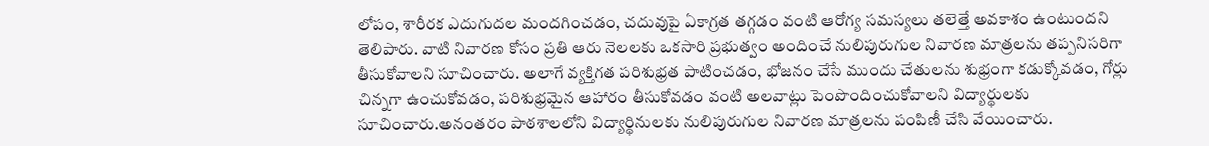లోపం, శారీరక ఎదుగుదల మందగించడం, చదువుపై ఏకాగ్రత తగ్గడం వంటి ఆరోగ్య సమస్యలు తలెత్తే అవకాశం ఉంటుందని తెలిపారు. వాటి నివారణ కోసం ప్రతి ఆరు నెలలకు ఒకసారి ప్రభుత్వం అందించే నులిపురుగుల నివారణ మాత్రలను తప్పనిసరిగా తీసుకోవాలని సూచించారు. అలాగే వ్యక్తిగత పరిశుభ్రత పాటించడం, భోజనం చేసే ముందు చేతులను శుభ్రంగా కడుక్కోవడం, గోర్లు చిన్నగా ఉంచుకోవడం, పరిశుభ్రమైన ఆహారం తీసుకోవడం వంటి అలవాట్లు పెంపొందించుకోవాలని విద్యార్థులకు సూచించారు.అనంతరం పాఠశాలలోని విద్యార్థినులకు నులిపురుగుల నివారణ మాత్రలను పంపిణీ చేసి వేయించారు.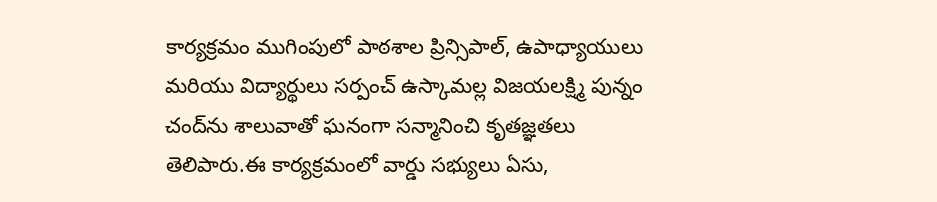కార్యక్రమం ముగింపులో పాఠశాల ప్రిన్సిపాల్, ఉపాధ్యాయులు మరియు విద్యార్థులు సర్పంచ్ ఉస్కామల్ల విజయలక్ష్మి పున్నం చంద్‌ను శాలువాతో ఘనంగా సన్మానించి కృతజ్ఞతలు తెలిపారు.ఈ కార్యక్రమంలో వార్డు సభ్యులు ఏసు,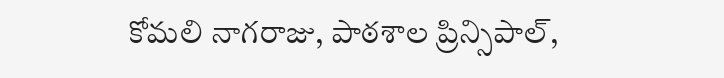కోమలి నాగరాజు, పాఠశాల ప్రిన్సిపాల్,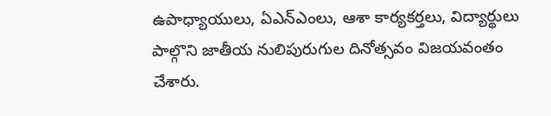ఉపాధ్యాయులు, ఏఎన్‌ఎంలు, ఆశా కార్యకర్తలు, విద్యార్థులు పాల్గొని జాతీయ నులిపురుగుల దినోత్సవం విజయవంతం చేశారు.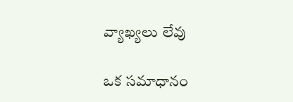వ్యాఖ్యలు లేవు

ఒక సమాధానం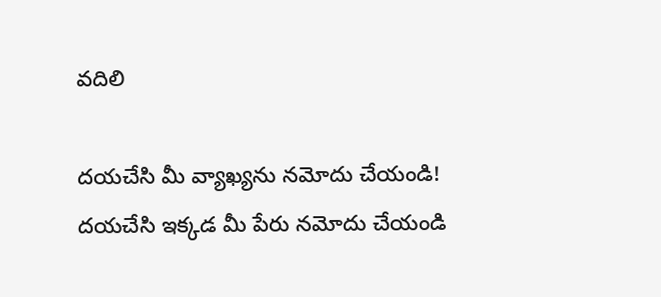వదిలి

దయచేసి మీ వ్యాఖ్యను నమోదు చేయండి!
దయచేసి ఇక్కడ మీ పేరు నమోదు చేయండి